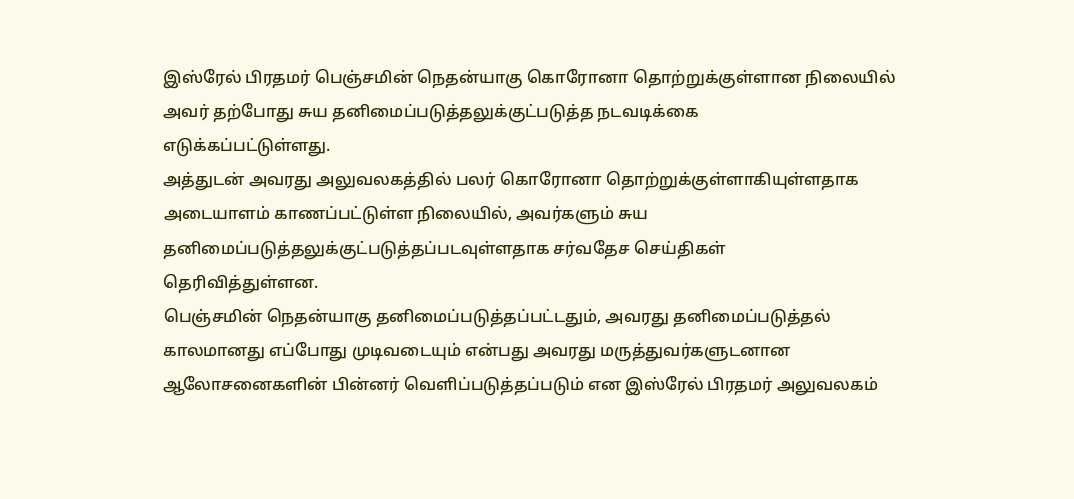இஸ்ரேல் பிரதமர் பெஞ்சமின் நெதன்யாகு கொரோனா தொற்றுக்குள்ளான நிலையில்
அவர் தற்போது சுய தனிமைப்படுத்தலுக்குட்படுத்த நடவடிக்கை
எடுக்கப்பட்டுள்ளது.
அத்துடன் அவரது அலுவலகத்தில் பலர் கொரோனா தொற்றுக்குள்ளாகியுள்ளதாக
அடையாளம் காணப்பட்டுள்ள நிலையில், அவர்களும் சுய
தனிமைப்படுத்தலுக்குட்படுத்தப்படவுள்ளதாக சர்வதேச செய்திகள்
தெரிவித்துள்ளன.
பெஞ்சமின் நெதன்யாகு தனிமைப்படுத்தப்பட்டதும், அவரது தனிமைப்படுத்தல்
காலமானது எப்போது முடிவடையும் என்பது அவரது மருத்துவர்களுடனான
ஆலோசனைகளின் பின்னர் வெளிப்படுத்தப்படும் என இஸ்ரேல் பிரதமர் அலுவலகம்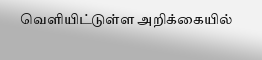வெளியிட்டுள்ள அறிக்கையில்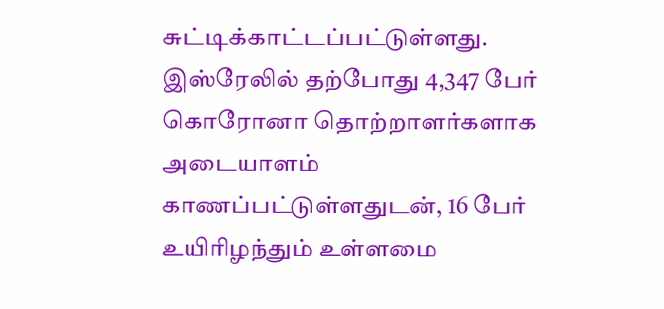சுட்டிக்காட்டப்பட்டுள்ளது.
இஸ்ரேலில் தற்போது 4,347 பேர் கொரோனா தொற்றாளர்களாக அடையாளம்
காணப்பட்டுள்ளதுடன், 16 பேர் உயிரிழந்தும் உள்ளமை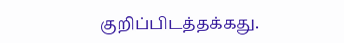குறிப்பிடத்தக்கது.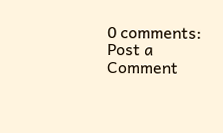0 comments:
Post a Comment